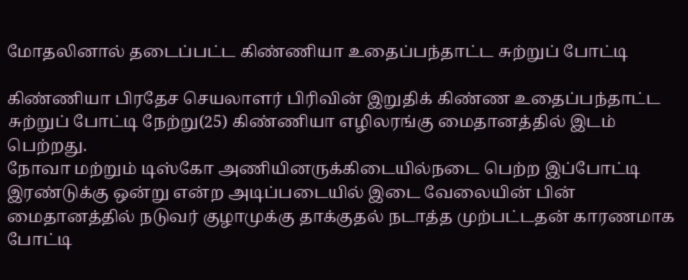மோதலினால் தடைப்பட்ட கிண்ணியா உதைப்பந்தாட்ட சுற்றுப் போட்டி

கிண்ணியா பிரதேச செயலாளர் பிரிவின் இறுதிக் கிண்ண உதைப்பந்தாட்ட சுற்றுப் போட்டி நேற்று(25) கிண்ணியா எழிலரங்கு மைதானத்தில் இடம் பெற்றது.
நோவா மற்றும் டிஸ்கோ அணியினருக்கிடையில்நடை பெற்ற இப்போட்டி இரண்டுக்கு ஒன்று என்ற அடிப்படையில் இடை வேலையின் பின் மைதானத்தில் நடுவர் குழாமுக்கு தாக்குதல் நடாத்த முற்பட்டதன் காரணமாக போட்டி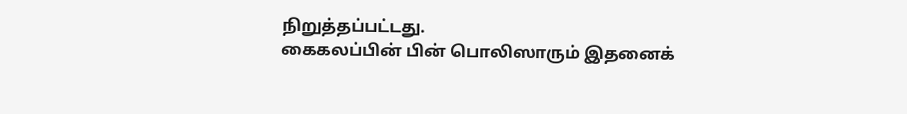நிறுத்தப்பட்டது.
கைகலப்பின் பின் பொலிஸாரும் இதனைக்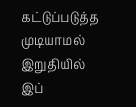கட்டுப்படுத்த முடியாமல் இறுதியில் இப்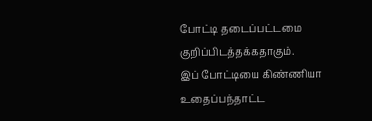போட்டி தடைப்பட்டமை குறிப்பிடத்தக்கதாகும்.
இப் போட்டியை கிண்ணியா உதைப்பந்தாட்ட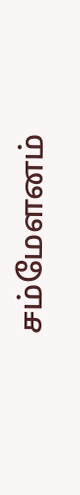சம்மேளனம்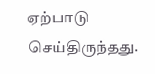ஏற்பாடு செய்திருந்தது.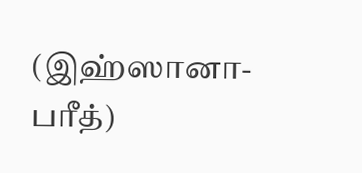(இஹ்ஸானா- பரீத்)